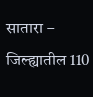सातारा – जिल्ह्यातील 110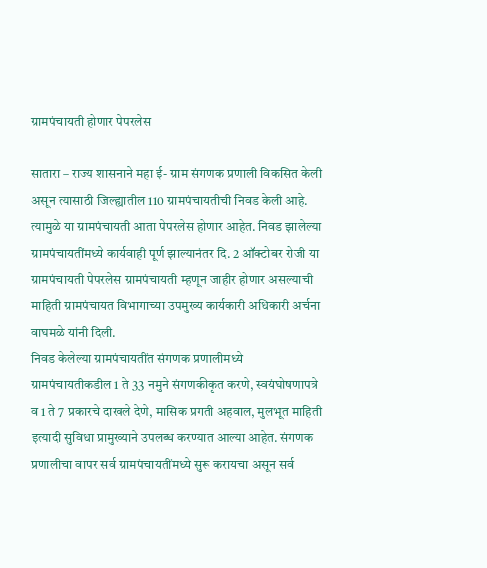ग्रामपंचायती होणार पेपरलेस

सातारा – राज्य शासनाने महा ई- ग्राम संगणक प्रणाली विकसित केली असून त्यासाठी जिल्ह्यातील 110 ग्रामपंचायतीची निवड केली आहे. त्यामुळे या ग्रामपंचायती आता पेपरलेस होणार आहेत. निवड झालेल्या ग्रामपंचायतींमध्ये कार्यवाही पूर्ण झाल्यानंतर दि. 2 ऑक्टोबर रोजी या ग्रामपंचायती पेपरलेस ग्रामपंचायती म्हणून जाहीर होणार असल्याची माहिती ग्रामपंचायत विभागाच्या उपमुख्य कार्यकारी अधिकारी अर्चना वाघमळे यांनी दिली.
निवड केलेल्या ग्रामपंचायतींत संगणक प्रणालीमध्ये ग्रामपंचायतीकडील 1 ते 33 नमुने संगणकीकृत करणे, स्वयंघोषणापत्रे व 1 ते 7 प्रकारचे दाखले देणे, मासिक प्रगती अहवाल, मुलभूत माहिती इत्यादी सुविधा प्रामुख्याने उपलब्ध करण्यात आल्या आहेत. संगणक प्रणालीचा वापर सर्व ग्रामपंचायतींमध्ये सुरू करायचा असून सर्व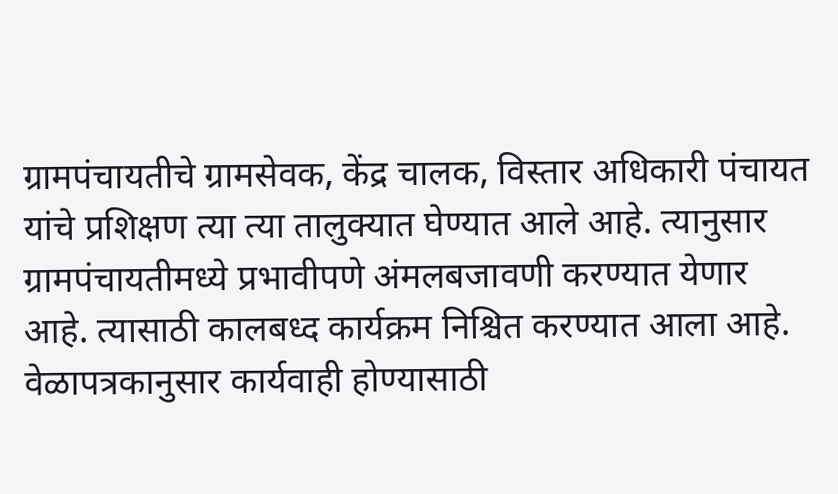ग्रामपंचायतीचे ग्रामसेवक, केंद्र चालक, विस्तार अधिकारी पंचायत यांचे प्रशिक्षण त्या त्या तालुक्यात घेण्यात आले आहे. त्यानुसार ग्रामपंचायतीमध्ये प्रभावीपणे अंमलबजावणी करण्यात येणार आहे. त्यासाठी कालबध्द कार्यक्रम निश्चित करण्यात आला आहे.
वेळापत्रकानुसार कार्यवाही होण्यासाठी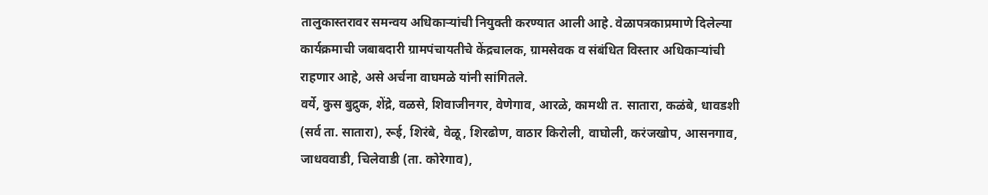तालुकास्तरावर समन्वय अधिकाऱ्यांची नियुक्ती करण्यात आली आहे. वेळापत्रकाप्रमाणे दिलेल्या कार्यक्रमाची जबाबदारी ग्रामपंचायतीचे केंद्रचालक, ग्रामसेवक व संबंधित विस्तार अधिकाऱ्यांची राहणार आहे, असे अर्चना वाघमळे यांनी सांगितले.
वर्ये, कुस बुद्रुक, शेंद्रे, वळसे, शिवाजीनगर, वेणेगाव, आरळे, कामथी त. सातारा, कळंबे, धावडशी (सर्व ता. सातारा), रूई, शिरंबे, वेळू, शिरढोण, वाठार किरोली, वाघोली, करंजखोप, आसनगाव, जाधववाडी, चिलेवाडी (ता. कोरेगाव),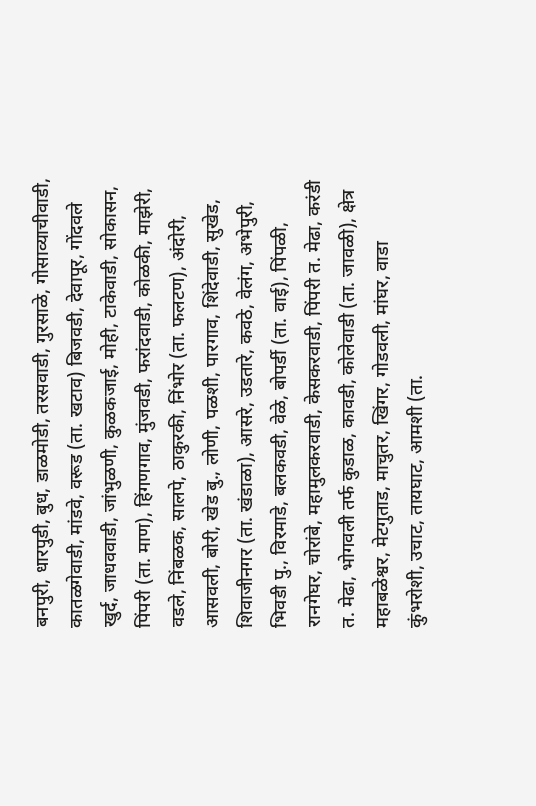बनपुरी, धारपुडी, बुध, डाळमोडी, तरसवाडी, गुरसाळे, गोसाव्याचीवाडी, कातळगेवाडी, मांडवे, वरूड (ता. खटाव) बिजवडी, देवापूर, गोंदवले खुर्द, जाधववाडी, जांभुळणी, कुळकजाई, मोही, टाकेवाडी, सोकासन, पिंपरी (ता. माण), हिंगणगाव, मुंजवडी, फरांदवाडी, कोळकी, माझेरी, वडले, निंबळक, सालपे, ठाकुरकी, निंभोर (ता. फलटण), अंदोरी, आसवली, बोरी, खेड बु., लोणी, पळशी, पारगाव, शिंदेवाडी, सुखेड, शिवाजीनगर (ता. खंडाळा), आसरे, उडतारे, कवठे, वेलंग, अभेपुरी, भिवडी पु., विरमाडे, बलकवडी, वेळे, बोपर्डी (ता. वाई), पिंपळी,
रानगेघर, चोरांबे, महामुलकरवाडी, केसकरवाडी, पिंपरी त. मेढा, करंडी त. मेढा, भोगवली तर्फ कुडाळ, कावडी, कोलेवाडी (ता. जावळी), क्षेत्र महाबळेश्वर, मेटगुताड, माचुतर, खिंगर, गोडवली, मांघर, वाडा कुंभरोशी, उचाट, तायघाट, आमशी (ता.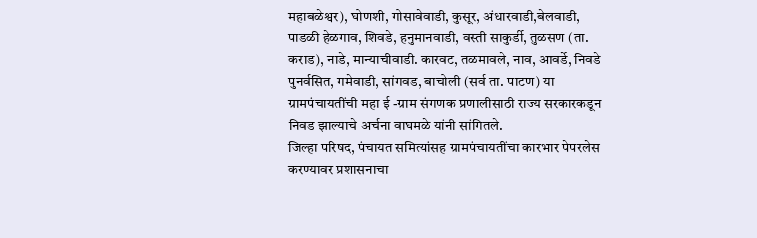महाबळेश्वर), घोणशी, गोसावेवाडी, कुसूर, अंधारवाडी,बेलवाडी, पाडळी हेळगाव, शिवडे, हनुमानवाडी, वस्ती साकुर्डी, तुळसण (ता. कराड), नाडे, मान्याचीवाडी. कारवट, तळमावले, नाव, आवर्डे, निवडे पुनर्वसित, गमेवाडी, सांगवड, बाचोली (सर्व ता. पाटण) या ग्रामपंचायतींची महा ई -ग्राम संगणक प्रणालीसाठी राज्य सरकारकडून निवड झाल्याचे अर्चना वाघमळे यांनी सांगितले.
जिल्हा परिषद, पंचायत समित्यांसह ग्रामपंचायतींचा कारभार पेपरलेस करण्यावर प्रशासनाचा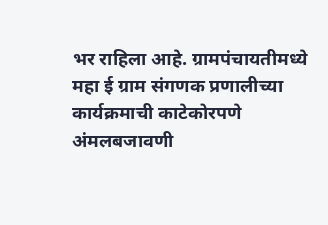भर राहिला आहे. ग्रामपंचायतीमध्ये महा ई ग्राम संगणक प्रणालीच्या कार्यक्रमाची काटेकोरपणे अंमलबजावणी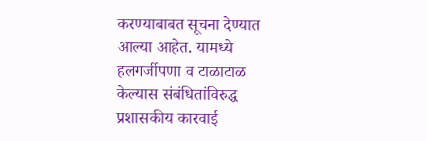करण्याबाबत सूचना देण्यात आल्या आहेत. यामध्ये हलगर्जीपणा व टाळाटाळ केल्यास संबंधितांविरुद्ध प्रशासकीय कारवाई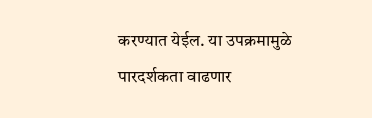करण्यात येईल. या उपक्रमामुळे पारदर्शकता वाढणार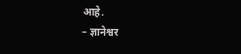आहे.
– ज्ञानेश्वर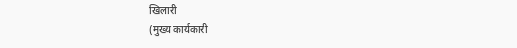खिलारी
(मुख्य कार्यकारी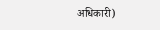अधिकारी)